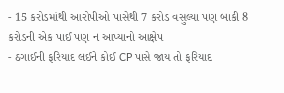- 15 કરોડમાંથી આરોપીઓ પાસેથી 7 કરોડ વસુલ્યા પણ બાકી 8 કરોડની એક પાઈ પણ ન આપ્યાનો આક્ષેપ
- ઠગાઈની ફરિયાદ લઈને કોઈ CP પાસે જાય તો ફરિયાદ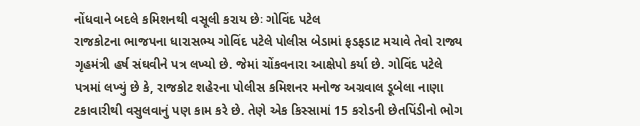નોંધવાને બદલે કમિશનથી વસૂલી કરાય છેઃ ગોવિંદ પટેલ
રાજકોટના ભાજપના ધારાસભ્ય ગોવિંદ પટેલે પોલીસ બેડામાં ફડફડાટ મચાવે તેવો રાજ્ય ગૃહમંત્રી હર્ષ સંઘવીને પત્ર લખ્યો છે. જેમાં ચોંકવનારા આક્ષેપો કર્યા છે. ગોવિંદ પટેલે પત્રમાં લખ્યું છે કે, રાજકોટ શહેરના પોલીસ કમિશનર મનોજ અગ્રવાલ ડૂબેલા નાણા ટકાવારીથી વસુલવાનું પણ કામ કરે છે. તેણે એક કિસ્સામાં 15 કરોડની છેતપિંડીનો ભોગ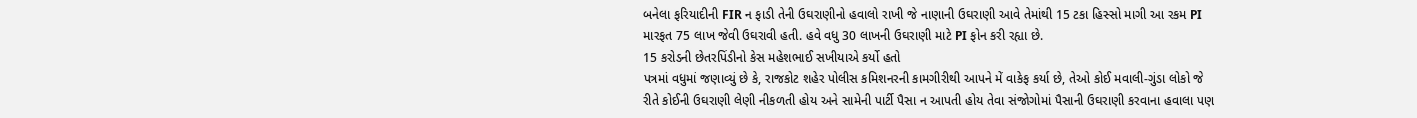બનેલા ફરિયાદીની FIR ન ફાડી તેની ઉઘરાણીનો હવાલો રાખી જે નાણાની ઉઘરાણી આવે તેમાંથી 15 ટકા હિસ્સો માગી આ રકમ PI મારફત 75 લાખ જેવી ઉઘરાવી હતી. હવે વધુ 30 લાખની ઉઘરાણી માટે PI ફોન કરી રહ્યા છે.
15 કરોડની છેતરપિંડીનો કેસ મહેશભાઈ સખીયાએ કર્યો હતો
પત્રમાં વધુમાં જણાવ્યું છે કે, રાજકોટ શહેર પોલીસ કમિશનરની કામગીરીથી આપને મેં વાકેફ કર્યા છે, તેઓ કોઈ મવાલી-ગુંડા લોકો જે રીતે કોઈની ઉઘરાણી લેણી નીકળતી હોય અને સામેની પાર્ટી પૈસા ન આપતી હોય તેવા સંજોગોમાં પૈસાની ઉઘરાણી કરવાના હવાલા પણ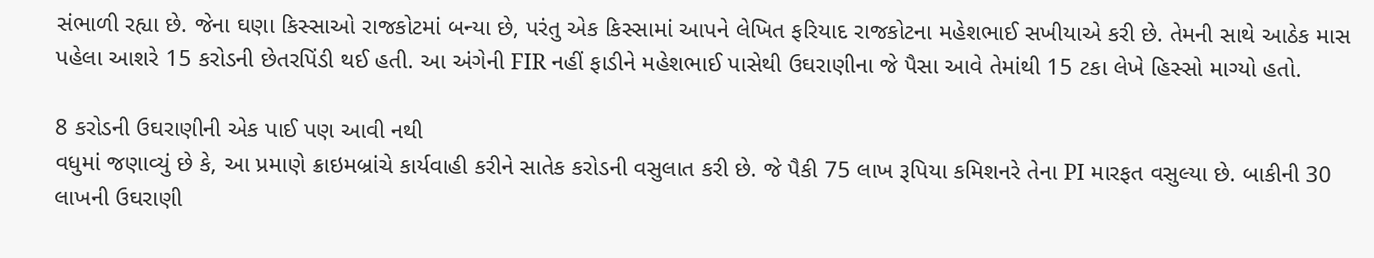સંભાળી રહ્યા છે. જેના ઘણા કિસ્સાઓ રાજકોટમાં બન્યા છે, પરંતુ એક કિસ્સામાં આપને લેખિત ફરિયાદ રાજકોટના મહેશભાઈ સખીયાએ કરી છે. તેમની સાથે આઠેક માસ પહેલા આશરે 15 કરોડની છેતરપિંડી થઈ હતી. આ અંગેની FIR નહીં ફાડીને મહેશભાઈ પાસેથી ઉઘરાણીના જે પૈસા આવે તેમાંથી 15 ટકા લેખે હિસ્સો માગ્યો હતો.

8 કરોડની ઉઘરાણીની એક પાઈ પણ આવી નથી
વધુમાં જણાવ્યું છે કે, આ પ્રમાણે ક્રાઇમબ્રાંચે કાર્યવાહી કરીને સાતેક કરોડની વસુલાત કરી છે. જે પૈકી 75 લાખ રૂપિયા કમિશનરે તેના PI મારફત વસુલ્યા છે. બાકીની 30 લાખની ઉઘરાણી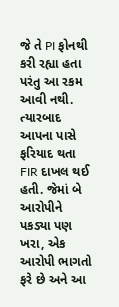જે તે PI ફોનથી કરી રહ્યા હતા પરંતુ આ રકમ આવી નથી. ત્યારબાદ આપના પાસે ફરિયાદ થતા FIR દાખલ થઈ હતી. જેમાં બે આરોપીને પકડ્યા પણ ખરા, એક આરોપી ભાગતો ફરે છે અને આ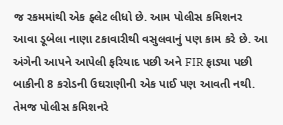જ રકમમાંથી એક ફ્લેટ લીધો છે. આમ પોલીસ કમિશનર આવા ડૂબેલા નાણા ટકાવારીથી વસુલવાનું પણ કામ કરે છે. આ અંગેની આપને આપેલી ફરિયાદ પછી અને FIR ફાડ્યા પછી બાકીની 8 કરોડની ઉઘરાણીની એક પાઈ પણ આવતી નથી. તેમજ પોલીસ કમિશનરે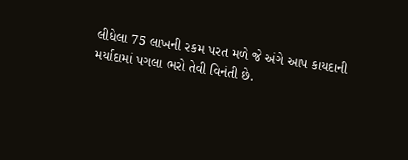લીધેલા 75 લાખની રકમ પરત મળે જે અંગે આપ કાયદાની મર્યાદામાં પગલા ભરો તેવી વિનંતી છે.